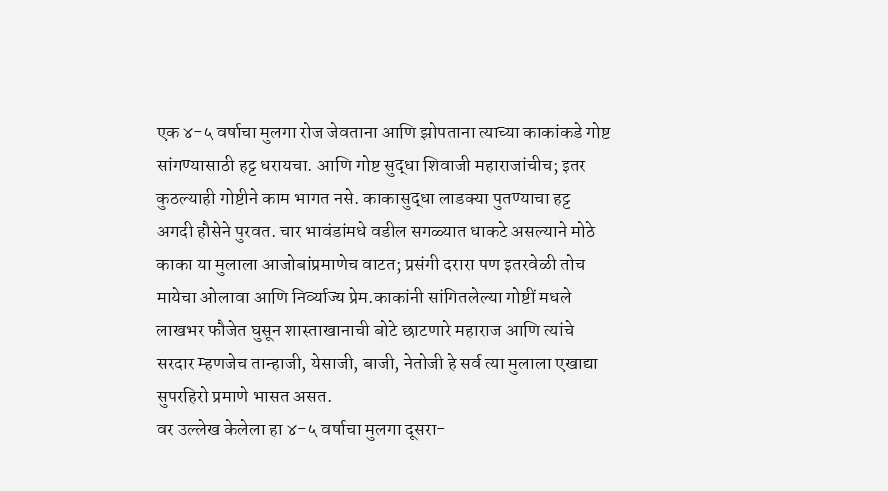एक ४-५ वर्षाचा मुलगा रोज जेवताना आणि झोपताना त्याच्या काकांकडे गोष्ट सांगण्यासाठी हट्ट धरायचा. आणि गोष्ट सुद्धा शिवाजी महाराजांचीच; इतर कुठल्याही गोष्टीने काम भागत नसे. काकासुद्धा लाडक्या पुतण्याचा हट्ट अगदी हौसेने पुरवत. चार भावंडांमधे वडील सगळ्यात धाकटे असल्याने मोठे काका या मुलाला आजोबांप्रमाणेच वाटत; प्रसंगी दरारा पण इतरवेळी तोच मायेचा ओलावा आणि निर्व्याज्य प्रेम.काकांनी सांगितलेल्या गोष्टीं मधले लाखभर फौजेत घुसून शास्ताखानाची बोटे छाटणारे महाराज आणि त्यांचे सरदार म्हणजेच तान्हाजी, येसाजी, बाजी, नेतोजी हे सर्व त्या मुलाला एखाद्या सुपरहिरो प्रमाणे भासत असत.
वर उल्लेख केलेला हा ४-५ वर्षाचा मुलगा दूसरा-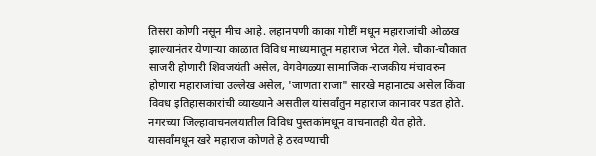तिसरा कोणी नसून मीच आहे. लहानपणी काका गोष्टीं मधून महाराजांची ओळख झाल्यानंतर येणाऱ्या काळात विविध माध्यमातून महाराज भेटत गेले. चौका-चौकात साजरी होणारी शिवजयंती असेल, वेगवेगळ्या सामाजिक-राजकीय मंचावरुन होणारा महाराजांचा उल्लेख असेल, 'जाणता राजा" सारखे महानाट्य असेल किंवा विवध इतिहासकारांची व्याख्याने असतील यांसर्वांतुन महाराज कानावर पडत होते. नगरच्या जिल्हावाचनलयातील विविध पुस्तकांमधून वाचनातही येत होते. यासर्वांमधून खरे महाराज कोणते हे ठरवण्याची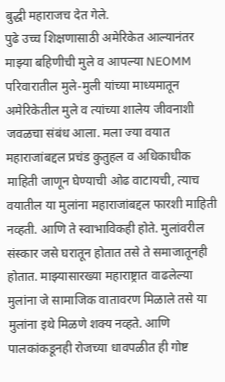बुद्धी महाराजच देत गेले.
पुढे उच्च शिक्षणासाठी अमेरिकेत आल्यानंतर माझ्या बहिणीची मुले व आपल्या NEOMM परिवारातील मुले-मुली यांच्या माध्यमातून अमेरिकेतील मुले व त्यांच्या शालेय जीवनाशी जवळचा संबंध आला. मला ज्या वयात महाराजांबद्दल प्रचंड कुतुहल व अधिकाधीक माहिती जाणून घेण्याची ओढ वाटायची, त्याच वयातील या मुलांना महाराजांबद्दल फारशी माहिती नव्हती. आणि ते स्वाभाविकही होते. मुलांवरील संस्कार जसे घरातून होतात तसे ते समाजातूनही होतात. माझ्यासारख्या महाराष्ट्रात वाढलेल्या मुलांना जे सामाजिक वातावरण मिळाले तसे या मुलांना इथे मिळणे शक्य नव्हते. आणि पालकांकडूनही रोजच्या धावपळीत ही गोष्ट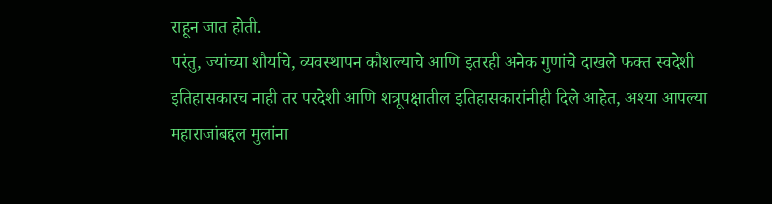राहून जात होती.
परंतु, ज्यांच्या शौर्याचे, व्यवस्थापन कौशल्याचे आणि इतरही अनेक गुणांचे दाखले फक्त स्वदेशी इतिहासकारच नाही तर परदेशी आणि शत्रूपक्षातील इतिहासकारांनीही दिले आहेत, अश्या आपल्या महाराजांबद्दल मुलांना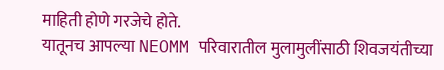माहिती होणे गरजेचे होते.
यातूनच आपल्या NEOMM परिवारातील मुलामुलींसाठी शिवजयंतीच्या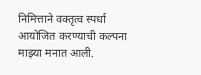निमित्ताने वक्तृत्व स्पर्धा आयोजित करण्याची कल्पना माझ्या मनात आली.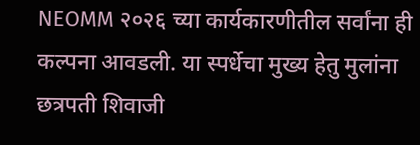NEOMM २०२६ च्या कार्यकारणीतील सर्वांना ही कल्पना आवडली. या स्पर्धेचा मुख्य हेतु मुलांना छत्रपती शिवाजी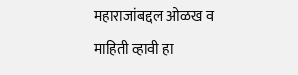महाराजांबद्दल ओळख व माहिती व्हावी हा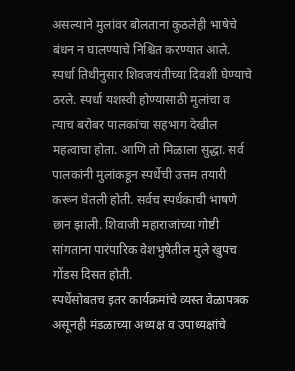असल्याने मुलांवर बोलताना कुठलेही भाषेचे बंधन न घालण्याचे निश्चित करण्यात आले.
स्पर्धा तिथीनुसार शिवजयंतीच्या दिवशी घेण्याचे ठरले. स्पर्धा यशस्वी होण्यासाठी मुलांचा व त्याच बरोबर पालकांचा सहभाग देखील महत्वाचा होता. आणि तो मिळाला सुद्धा. सर्व पालकांनी मुलांकडून स्पर्धेची उत्तम तयारी करून घेतली होती. सर्वच स्पर्धकाची भाषणे छान झाली. शिवाजी महाराजांच्या गोष्टी सांगताना पारंपारिक वेशभुषेतील मुले खुपच गोंडस दिसत होती.
स्पर्धेसोबतच इतर कार्यक्रमांचे व्यस्त वेळापत्रक असूनही मंडळाच्या अध्यक्ष व उपाध्यक्षांचे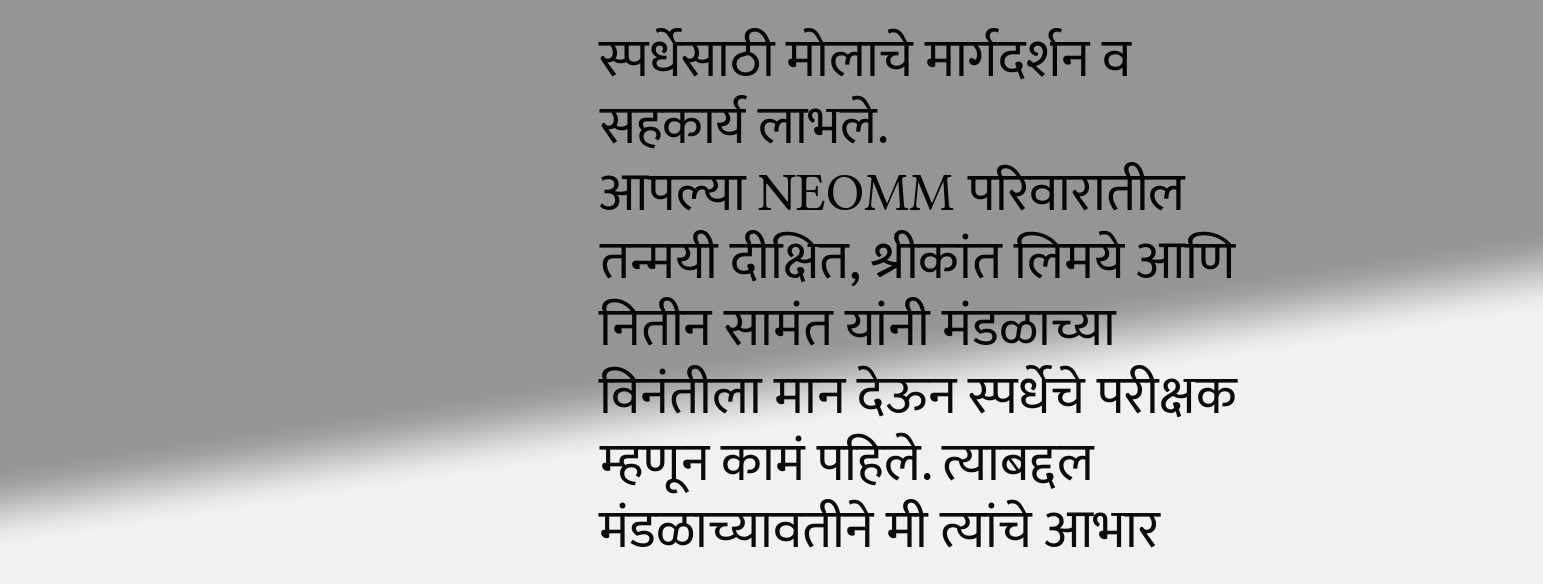स्पर्धेसाठी मोलाचे मार्गदर्शन व सहकार्य लाभले.
आपल्या NEOMM परिवारातील तन्मयी दीक्षित, श्रीकांत लिमये आणि नितीन सामंत यांनी मंडळाच्या विनंतीला मान देऊन स्पर्धेचे परीक्षक म्हणून कामं पहिले. त्याबद्दल मंडळाच्यावतीने मी त्यांचे आभार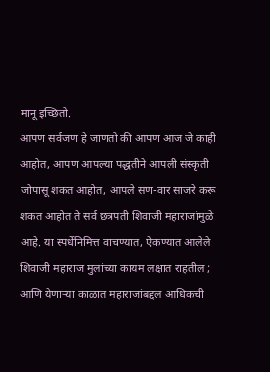मानू इच्छितो.
आपण सर्वजण हे जाणतो की आपण आज जे काही आहोत, आपण आपल्या पद्धतीने आपली संस्कृती जोपासू शकत आहोत, आपले सण-वार साजरे करू शकत आहोत ते सर्व छत्रपती शिवाजी महाराजांमुळे आहे. या स्पर्धेनिमित्त वाचण्यात, ऐकण्यात आलेले शिवाजी महाराज मुलांच्या कायम लक्षात राहतील ; आणि येणाऱ्या काळात महाराजांबद्दल आधिकची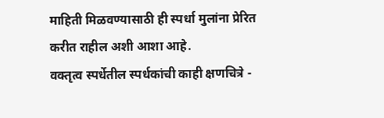माहिती मिळवण्यासाठी ही स्पर्धा मुलांना प्रेरित करीत राहील अशी आशा आहे.
वक्तृत्व स्पर्धेतील स्पर्धकांची काही क्षणचित्रे -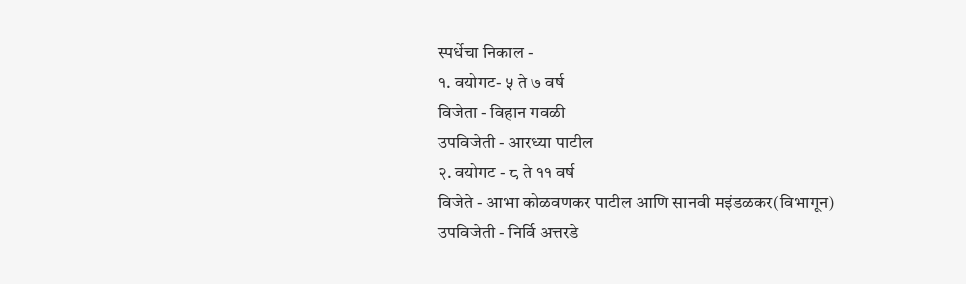स्पर्धेचा निकाल -
१. वयोगट- ५ ते ७ वर्ष
विजेता - विहान गवळी
उपविजेती - आरध्या पाटील
२. वयोगट - ८ ते ११ वर्ष
विजेते - आभा कोळवणकर पाटील आणि सानवी मइंडळकर(विभागून)
उपविजेती - निर्वि अत्तरडे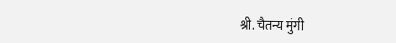श्री. चैतन्य मुंगी